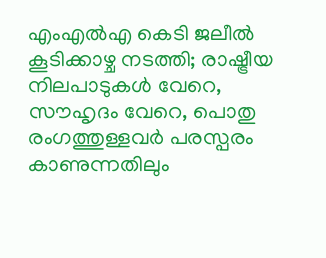എംഎല്‍എ കെടി ജലീല്‍ കൂടിക്കാഴ്ച നടത്തി; രാഷ്ട്രീയ നിലപാടുകള്‍ വേറെ, സൗഹൃദം വേറെ, പൊതു രംഗത്തുള്ളവര്‍ പരസ്പരം കാണുന്നതിലും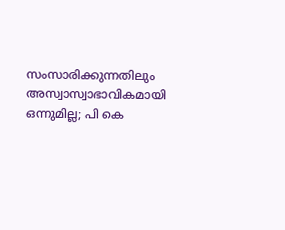സംസാരിക്കുന്നതിലും അസ്വാസ്വാഭാവികമായി ഒന്നുമില്ല; പി കെ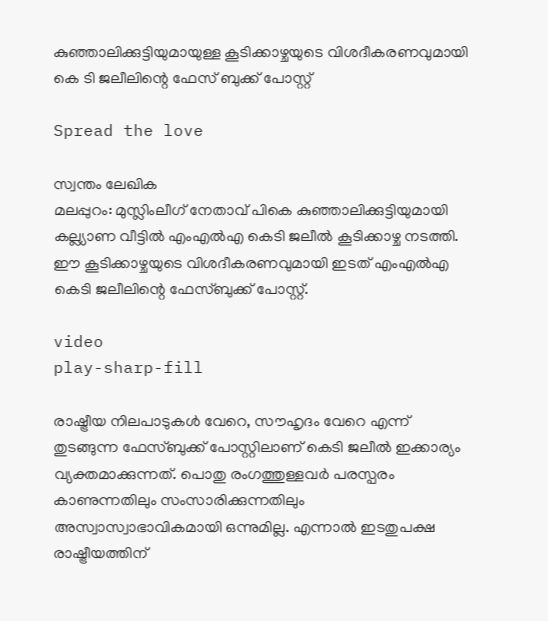കുഞ്ഞാലിക്കുട്ടിയുമായുള്ള കൂടിക്കാഴ്ചയുടെ വിശദീകരണവുമായി കെ ടി ജലീലിന്റെ ഫേസ് ബുക്ക് പോസ്റ്റ്

Spread the love

സ്വന്തം ലേഖിക
മലപ്പുറം: മുസ്ലിംലീഗ് നേതാവ് പികെ കുഞ്ഞാലിക്കുട്ടിയുമായി കല്ല്യാണ വീട്ടില്‍ എംഎല്‍എ കെടി ജലീല്‍ കൂടിക്കാഴ്ച നടത്തി. ഈ കൂടിക്കാഴ്ചയുടെ വിശദീകരണവുമായി ഇടത് എംഎല്‍എ കെടി ജലീലിന്റെ ഫേസ്‌ബുക്ക് പോസ്റ്റ്.

video
play-sharp-fill

രാഷ്ട്രീയ നിലപാടുകള്‍ വേറെ, സൗഹൃദം വേറെ എന്ന് തുടങ്ങുന്ന ഫേസ്‌ബുക്ക് പോസ്റ്റിലാണ് കെടി ജലീല്‍ ഇക്കാര്യം വ്യക്തമാക്കുന്നത്. പൊതു രംഗത്തുള്ളവര്‍ പരസ്പരം കാണുന്നതിലും സംസാരിക്കുന്നതിലും അസ്വാസ്വാഭാവികമായി ഒന്നുമില്ല. എന്നാല്‍ ഇടതുപക്ഷ രാഷ്ട്രീയത്തിന്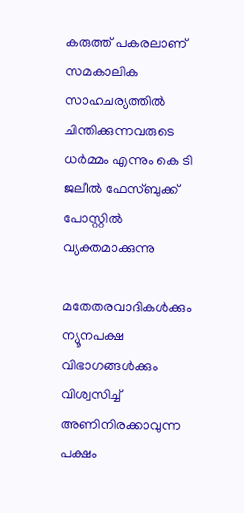കരുത്ത് പകരലാണ് സമകാലിക സാഹചര്യത്തില്‍ ചിന്തിക്കുന്നവരുടെ ധര്‍മ്മം എന്നും കെ ടി ജലീല്‍ ഫേസ്‌ബുക്ക് പോസ്റ്റില്‍ വ്യക്തമാക്കുന്നു

മതേതരവാദികള്‍ക്കും ന്യൂനപക്ഷ വിഭാഗങ്ങള്‍ക്കും വിശ്വസിച്ച്‌ അണിനിരക്കാവുന്ന പക്ഷം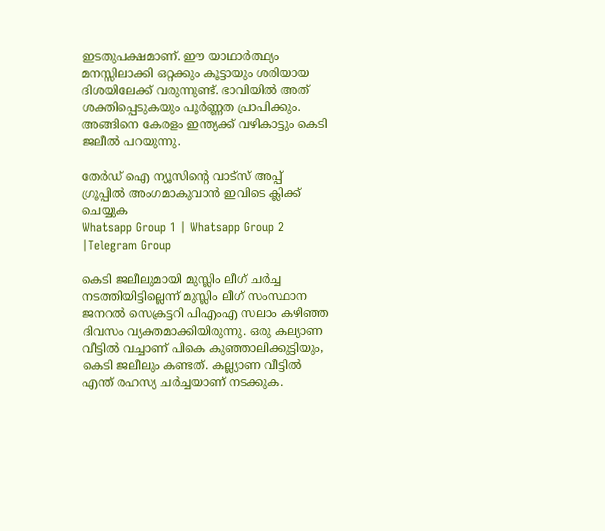ഇടതുപക്ഷമാണ്. ഈ യാഥാര്‍ത്ഥ്യം മനസ്സിലാക്കി ഒറ്റക്കും കൂട്ടായും ശരിയായ ദിശയിലേക്ക് വരുന്നുണ്ട്. ഭാവിയില്‍ അത് ശക്തിപ്പെടുകയും പൂര്‍ണ്ണത പ്രാപിക്കും. അങ്ങിനെ കേരളം ഇന്ത്യക്ക് വഴികാട്ടും കെടി ജലീല്‍ പറയുന്നു.

തേർഡ് ഐ ന്യൂസിന്റെ വാട്സ് അപ്പ് ഗ്രൂപ്പിൽ അംഗമാകുവാൻ ഇവിടെ ക്ലിക്ക് ചെയ്യുക
Whatsapp Group 1 | Whatsapp Group 2 |Telegram Group

കെടി ജലീലുമായി മുസ്ലിം ലീഗ് ചര്‍ച്ച നടത്തിയിട്ടില്ലെന്ന് മുസ്ലിം ലീഗ് സംസ്ഥാന ജനറല്‍ സെക്രട്ടറി പിഎംഎ സലാം കഴിഞ്ഞ ദിവസം വ്യക്തമാക്കിയിരുന്നു. ഒരു കല്യാണ വീട്ടില്‍ വച്ചാണ് പികെ കുഞ്ഞാലിക്കുട്ടിയും, കെടി ജലീലും കണ്ടത്. കല്ല്യാണ വീട്ടില്‍ എന്ത് രഹസ്യ ചര്‍ച്ചയാണ് നടക്കുക.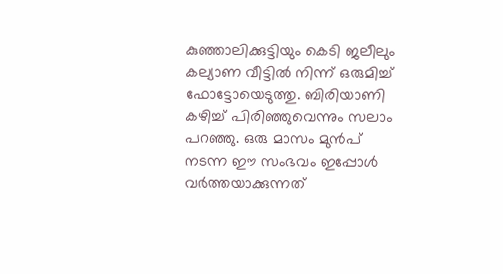കുഞ്ഞാലിക്കുട്ടിയും കെടി ജലീലും കല്യാണ വീട്ടില്‍ നിന്ന് ഒരുമിച്ച്‌ ഫോട്ടോയെടുത്തു. ബിരിയാണി കഴിച്ച്‌ പിരിഞ്ഞുവെന്നും സലാം പറഞ്ഞു. ഒരു മാസം മുൻപ് നടന്ന ഈ സംഭവം ഇപ്പോള്‍ വര്‍ത്തയാക്കുന്നത്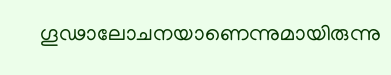ഗൂഢാലോചനയാണെന്നുമായിരുന്നു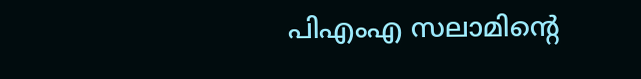പിഎംഎ സലാമിന്റെ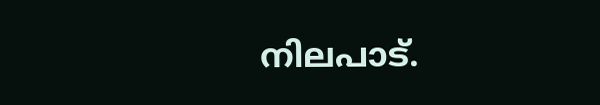നിലപാട്.